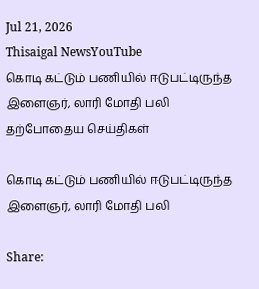Jul 21, 2026
Thisaigal NewsYouTube
கொடி கட்டும் பணியில் ஈடுபட்டிருந்த இளைஞர், லாரி மோதி பலி
தற்போதைய செய்திகள்

கொடி கட்டும் பணியில் ஈடுபட்டிருந்த இளைஞர், லாரி மோதி பலி

Share: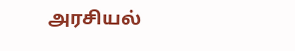அரசியல்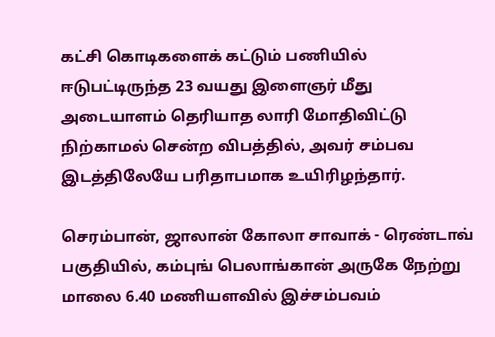கட்சி கொடிகளைக் கட்டும் பணியில் ஈடுபட்டிருந்த 23 வயது இளைஞர் மீது அடையாளம் தெரியாத லாரி மோதிவிட்டு நிற்காமல் சென்ற விபத்தில், அவர் சம்பவ இடத்திலேயே பரிதாபமாக உயிரிழந்தார்.

செரம்பான், ஜாலான் கோலா சாவாக் - ரெண்டாவ் பகுதியில், கம்புங் பெலாங்கான் அருகே நேற்று மாலை 6.40 மணியளவில் இச்சம்பவம்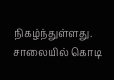நிகழ்ந்துள்ளது. சாலையில் கொடி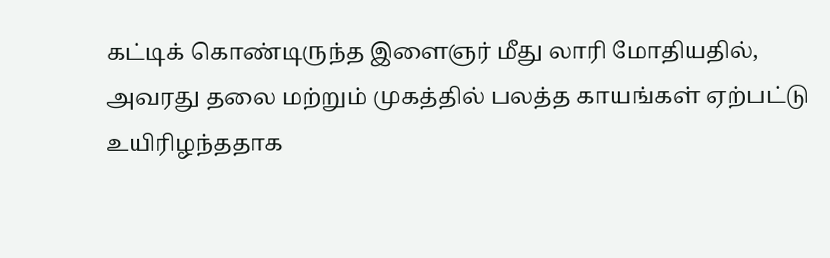கட்டிக் கொண்டிருந்த இளைஞர் மீது லாரி மோதியதில், அவரது தலை மற்றும் முகத்தில் பலத்த காயங்கள் ஏற்பட்டு உயிரிழந்ததாக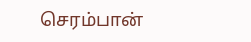செரம்பான்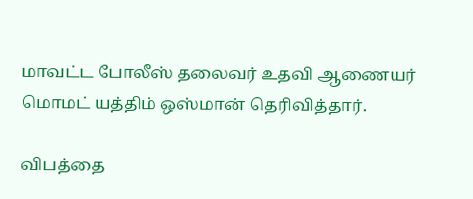மாவட்ட போலீஸ் தலைவர் உதவி ஆணையர் மொமட் யத்திம் ஒஸ்மான் தெரிவித்தார்.

விபத்தை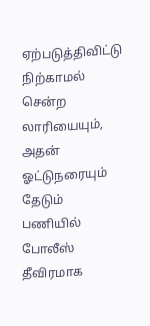ஏற்படுத்திவிட்டு நிற்காமல் சென்ற லாரியையும், அதன் ஓட்டுநரையும் தேடும் பணியில் போலீஸ் தீவிரமாக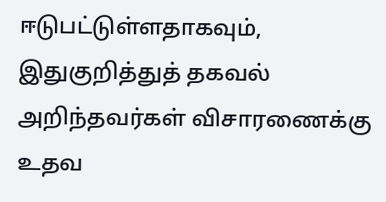ஈடுபட்டுள்ளதாகவும், இதுகுறித்துத் தகவல் அறிந்தவர்கள் விசாரணைக்கு உதவ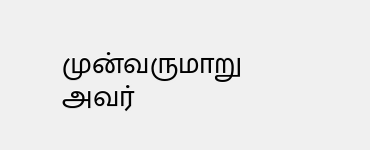முன்வருமாறு அவர்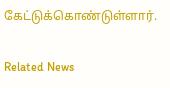கேட்டுக்கொண்டுள்ளார்.

Related News